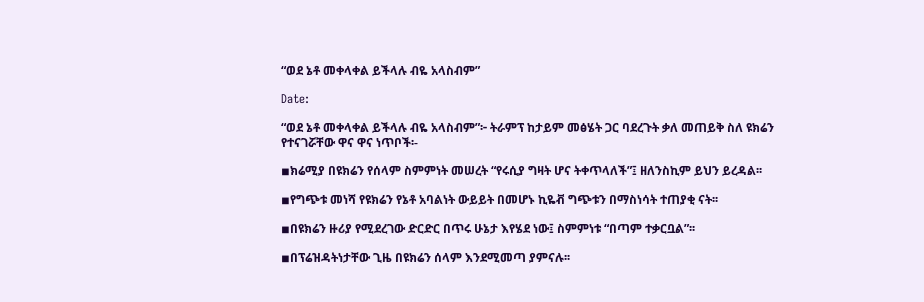“ወደ ኔቶ መቀላቀል ይችላሉ ብዬ አላስብም”

Date:

“ወደ ኔቶ መቀላቀል ይችላሉ ብዬ አላስብም”፦ ትራምፕ ከታይም መፅሄት ጋር ባደረጉት ቃለ መጠይቅ ስለ ዩክሬን የተናገሯቸው ዋና ዋና ነጥቦች፡-

◾ክሬሚያ በዩክሬን የሰላም ስምምነት መሠረት “የሩሲያ ግዛት ሆና ትቀጥላለች”፤ ዘለንስኪም ይህን ይረዳል፡፡

◾የግጭቱ መነሻ የዩክሬን የኔቶ አባልነት ውይይት በመሆኑ ኪዬቭ ግጭቱን በማስነሳት ተጠያቂ ናት፡፡

◾በዩክሬን ዙሪያ የሚደረገው ድርድር በጥሩ ሁኔታ እየሄደ ነው፤ ስምምነቱ “በጣም ተቃርቧል”፡፡

◾በፕሬዝዳትነታቸው ጊዜ በዩክሬን ሰላም እንደሚመጣ ያምናሉ፡፡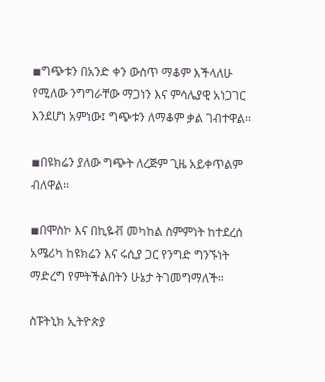◾ግጭቱን በአንድ ቀን ውስጥ ማቆም እችላለሁ የሚለው ንግግራቸው ማጋነን እና ምሳሌያዊ አነጋገር እንደሆነ አምነው፤ ግጭቱን ለማቆም ቃል ገብተዋል፡፡

◾በዩክሬን ያለው ግጭት ለረጅም ጊዜ አይቀጥልም ብለዋል፡፡

◾በሞስኮ እና በኪዬቭ መካከል ስምምነት ከተደረሰ አሜሪካ ከዩክሬን እና ሩሲያ ጋር የንግድ ግንኙነት ማድረግ የምትችልበትን ሁኔታ ትገመግማለች።

ስፑትኒክ ኢትዮጵያ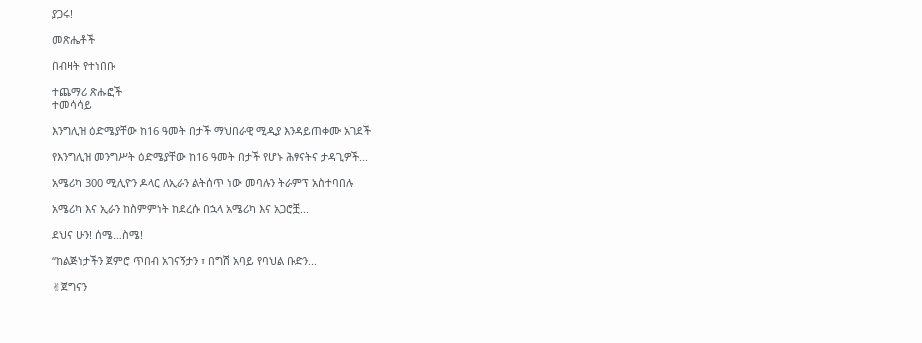ያጋሩ!

መጽሔቶች

በብዛት የተነበቡ

ተጨማሪ ጽሑፎች
ተመሳሳይ

እንግሊዝ ዕድሜያቸው ከ16 ዓመት በታች ማህበራዊ ሚዲያ እንዳይጠቀሙ አገደች

የእንግሊዝ መንግሥት ዕድሜያቸው ከ16 ዓመት በታች የሆኑ ሕፃናትና ታዳጊዎች...

አሜሪካ 300 ሚሊዮን ዶላር ለኢራን ልትሰጥ ነው መባሉን ትራምፕ አስተባበሉ

አሜሪካ እና ኢራን ከስምምነት ከደረሱ በኋላ አሜሪካ እና አጋሮቿ...

ደህና ሁን! ሰሜ…ስሜ!

“ከልጅነታችን ጀምሮ ጥበብ አገናኝታን ፣ በግሽ አባይ የባህል ቡድን...

✌ጀግናን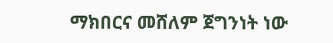ማክበርና መሸለም ጀግንነት ነው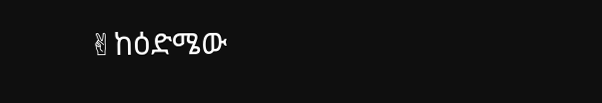✌ከዕድሜው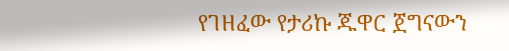የገዘፈው የታሪኩ ጁዋር ጀግናውን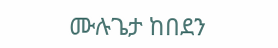ሙሉጌታ ከበደን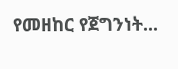የመዘከር የጀግንነት...